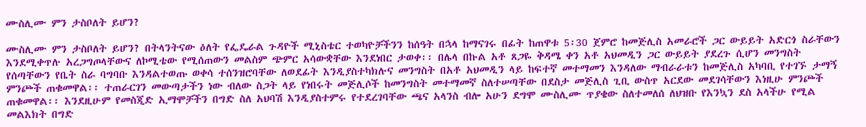ሙስሊሙ ምን ታስቦለት ይሆን?

ሙስሊሙ ምን ታስቦለት ይሆን? በትላንትናው ዕለት የፌዴራል ጉዳዮች ሚኒስቴር ተወካዮቻችንን ከሰዓት በኋላ ከማናገሩ በፊት ከጠዋቱ 5፡30 ጀምሮ ከመጅሊስ አመራሮች ጋር ውይይት አድርጎ ስራቸውን እንደሚቀጥሉ አረጋግጦላቸውና ለኮሚቴው የሚሰጠውን መልስም ጭምር አሳውቋቸው እንደነበር ታወቀ፡፡ በሌላ በኩል አቶ ጸጋዬ ቅዳሜ ቀን አቶ አህመዲን ጋር ውይይት ያደረጉ ሲሆን መንግስት የሰጣቸውን የቤት ስራ ባግባቡ እንዳልተወጡ ወቀሳ ተሰንዝሮባቸው ለወደፊት እንዲያስተካክሉና መንግስት በአቶ አህመዲን ላይ ከፍተኛ መተማመን እንዳለው ማብራራቱን ከመጅሊስ አካባቢ የተገኙ ታማኝ ምንጮች ጠቁመዋል፡፡ ተጠራርገን መውጣታችን ነው ብለው ስጋት ላይ የነበሩት መጅሊሶች ከመንግስት መተማመኛ ስለተሠጣቸው በደስታ መጅሊስ ጊቢ ውስጥ አርደው መደገሳቸውን እነዚሁ ምንጮች ጠቁመዋል፡፡ እንደዚሁም የመስጂድ ኢማሞቻችን በግድ ስለ አህባሽ እንዲያስተምሩ የተደረገባቸው ጫና አላንስ ብሎ አሁን ደግሞ ሙስሊሙ ጥያቄው ስለተመለሰ ለህዝቡ የእንኳን ደስ አላችሁ የሚል መልእክት በግድ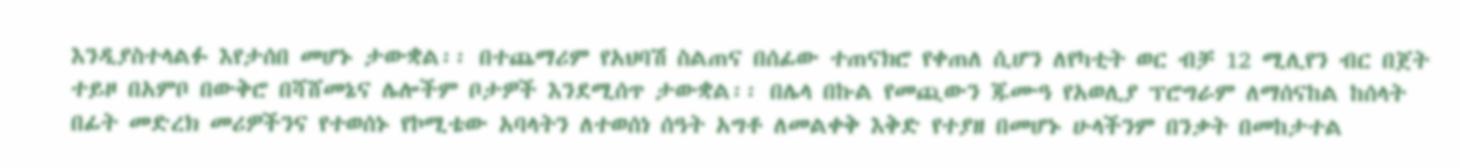እንዲያስተላልፉ እየታሰበ መሆኑ ታውቋል፡፡ በተጨማሪም የአህባሽ ስልጠና በሰፊው ተጠናክሮ የቀጠለ ሲሆን ለየካቲት ወር ብቻ 12 ሚሊየን ብር በጀት ተይዞ በአምቦ በውቅሮ በሻሸመኔና ሌሎችም ቦታዎች እንደሚሰጥ ታውቋል፡፡ በሌላ በኩል የመጪውን ጁሙዓ የአወሊያ ፕሮግራም ለማሰናከል ከሰላት በፊት መድረክ መሪዎችንና የተወሰኑ የኮሚቴው አባላትን ለተወሰነ ሰዓት አግቶ ለመልቀቅ እቅድ የተያዘ በመሆኑ ሁላችንም በንቃት በመከታተል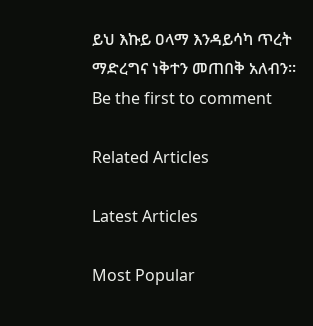ይህ እኩይ ዐላማ እንዳይሳካ ጥረት ማድረግና ነቅተን መጠበቅ አለብን፡፡
Be the first to comment

Related Articles

Latest Articles

Most Popular